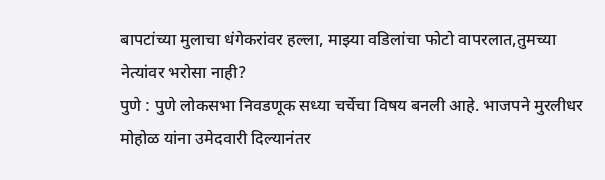बापटांच्या मुलाचा धंगेकरांवर हल्ला, माझ्या वडिलांचा फोटो वापरलात,तुमच्या नेत्यांवर भरोसा नाही?
पुणे : पुणे लोकसभा निवडणूक सध्या चर्चेचा विषय बनली आहे. भाजपने मुरलीधर मोहोळ यांना उमेदवारी दिल्यानंतर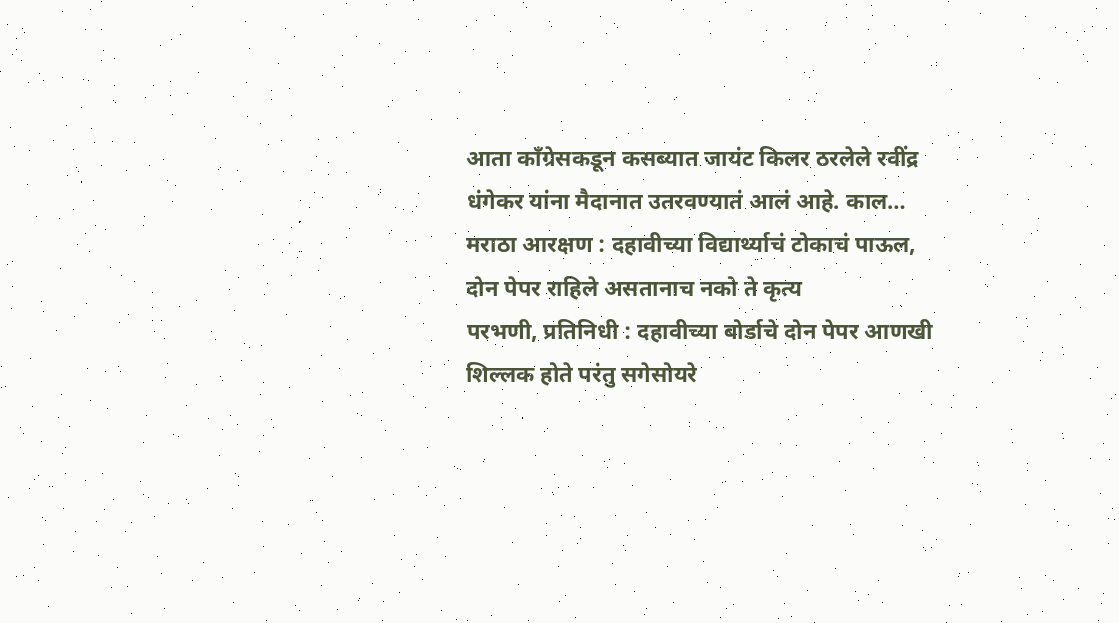आता काँग्रेसकडून कसब्यात जायंट किलर ठरलेले रवींद्र धंगेकर यांना मैदानात उतरवण्यातं आलं आहे. काल…
मराठा आरक्षण : दहावीच्या विद्यार्थ्याचं टोकाचं पाऊल, दोन पेपर राहिले असतानाच नको ते कृत्य
परभणी, प्रतिनिधी : दहावीच्या बोर्डाचे दोन पेपर आणखी शिल्लक होते परंतु सगेसोयरे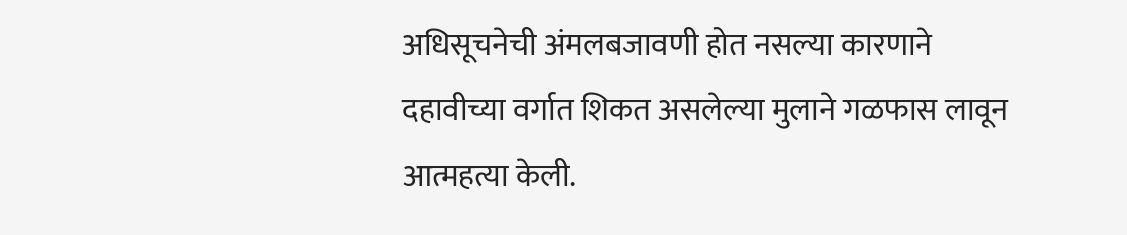अधिसूचनेची अंमलबजावणी होत नसल्या कारणाने दहावीच्या वर्गात शिकत असलेल्या मुलाने गळफास लावून आत्महत्या केली.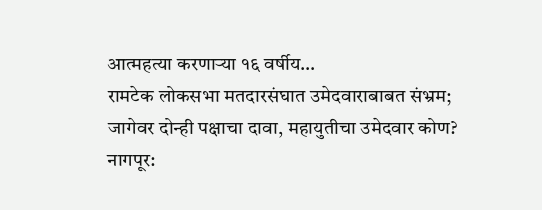आत्महत्या करणाऱ्या १६ वर्षीय…
रामटेक लोकसभा मतदारसंघात उमेदवाराबाबत संभ्रम; जागेवर दोन्ही पक्षाचा दावा, महायुतीचा उमेदवार कोण?
नागपूर: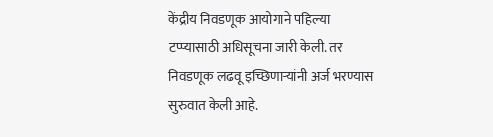केंद्रीय निवडणूक आयोगाने पहिल्या टप्प्यासाठी अधिसूचना जारी केली. तर निवडणूक लढवू इच्छिणाऱ्यांनी अर्ज भरण्यास सुरुवात केली आहे.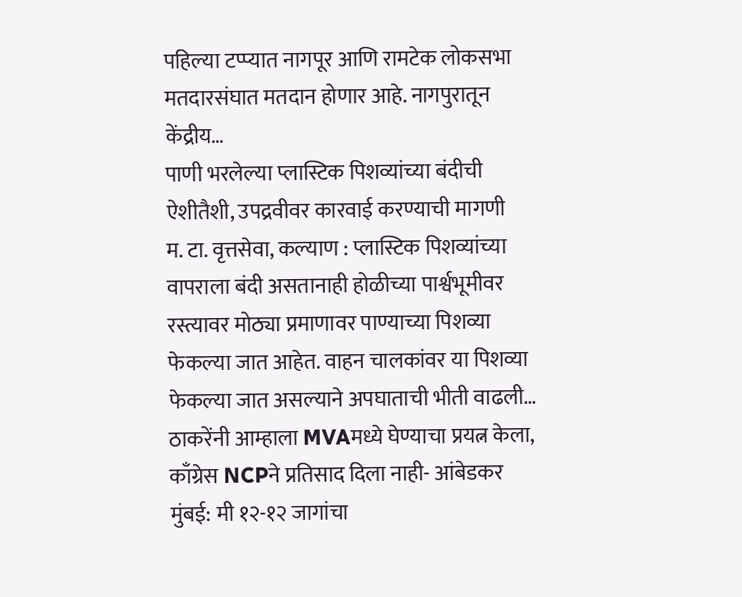पहिल्या टप्प्यात नागपूर आणि रामटेक लोकसभा मतदारसंघात मतदान होणार आहे. नागपुरातून केंद्रीय…
पाणी भरलेल्या प्लास्टिक पिशव्यांच्या बंदीची ऐशीतैशी, उपद्रवीवर कारवाई करण्याची मागणी
म. टा. वृत्तसेवा, कल्याण : प्लास्टिक पिशव्यांच्या वापराला बंदी असतानाही होळीच्या पार्श्वभूमीवर रस्त्यावर मोठ्या प्रमाणावर पाण्याच्या पिशव्या फेकल्या जात आहेत. वाहन चालकांवर या पिशव्या फेकल्या जात असल्याने अपघाताची भीती वाढली…
ठाकरेंनी आम्हाला MVAमध्ये घेण्याचा प्रयत्न केला, काँग्रेस NCPने प्रतिसाद दिला नाही- आंबेडकर
मुंबई: मी १२-१२ जागांचा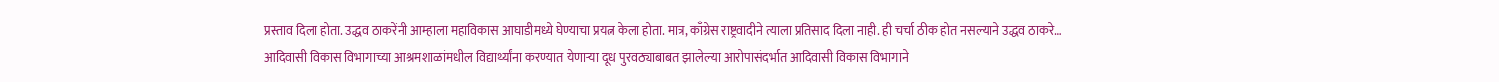प्रस्ताव दिला होता. उद्धव ठाकरेंनी आम्हाला महाविकास आघाडीमध्ये घेण्याचा प्रयत्न केला होता. मात्र, काँग्रेस राष्ट्रवादीने त्याला प्रतिसाद दिला नाही. ही चर्चा ठीक होत नसल्याने उद्धव ठाकरे…
आदिवासी विकास विभागाच्या आश्रमशाळांमधील विद्यार्थ्यांना करण्यात येणाऱ्या दूध पुरवठ्याबाबत झालेल्या आरोपासंदर्भात आदिवासी विकास विभागाने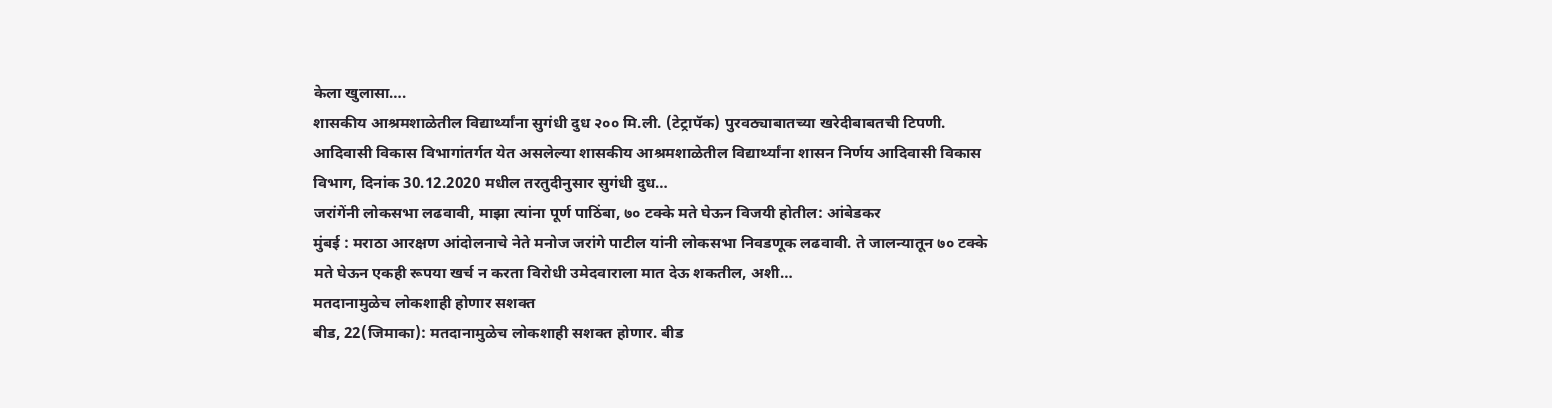केला खुलासा….
शासकीय आश्रमशाळेतील विद्यार्थ्यांना सुगंधी दुध २०० मि.ली. (टेट्रापॅक) पुरवठ्याबातच्या खरेदीबाबतची टिपणी. आदिवासी विकास विभागांतर्गत येत असलेल्या शासकीय आश्रमशाळेतील विद्यार्थ्यांना शासन निर्णय आदिवासी विकास विभाग, दिनांक 30.12.2020 मधील तरतुदीनुसार सुगंधी दुध…
जरांगेंनी लोकसभा लढवावी, माझा त्यांना पूर्ण पाठिंबा, ७० टक्के मते घेऊन विजयी होतील: आंबेडकर
मुंबई : मराठा आरक्षण आंदोलनाचे नेते मनोज जरांगे पाटील यांनी लोकसभा निवडणूक लढवावी. ते जालन्यातून ७० टक्के मते घेऊन एकही रूपया खर्च न करता विरोधी उमेदवाराला मात देऊ शकतील, अशी…
मतदानामुळेच लोकशाही होणार सशक्त
बीड, 22(जिमाका): मतदानामुळेच लोकशाही सशक्त होणार. बीड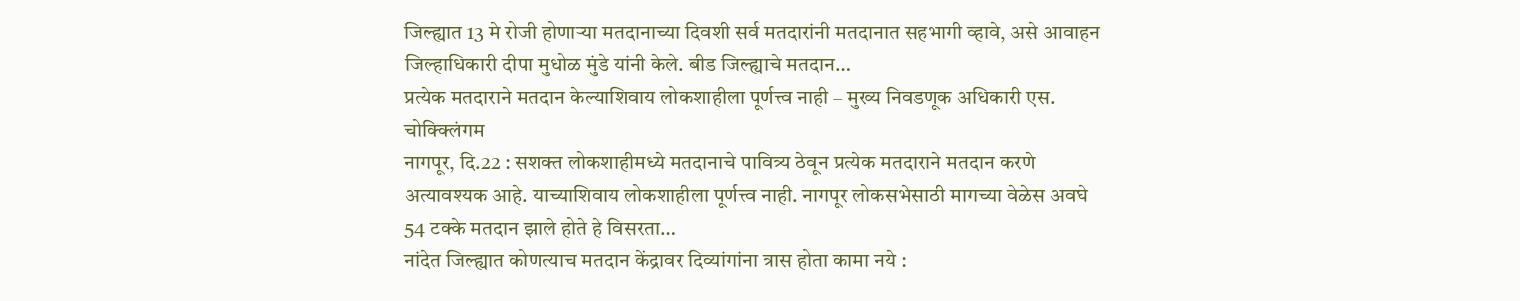जिल्ह्यात 13 मे रोजी होणाऱ्या मतदानाच्या दिवशी सर्व मतदारांनी मतदानात सहभागी व्हावे, असे आवाहन जिल्हाधिकारी दीपा मुधोळ मुंडे यांनी केले. बीड जिल्ह्याचे मतदान…
प्रत्येक मतदाराने मतदान केल्याशिवाय लोकशाहीला पूर्णत्त्व नाही – मुख्य निवडणूक अधिकारी एस. चोक्क्लिंगम
नागपूर, दि.22 : सशक्त लोकशाहीमध्ये मतदानाचे पावित्र्य ठेवून प्रत्येक मतदाराने मतदान करणे अत्यावश्यक आहे. याच्याशिवाय लोकशाहीला पूर्णत्त्व नाही. नागपूर लोकसभेसाठी मागच्या वेळेस अवघे 54 टक्के मतदान झाले होते हे विसरता…
नांदेत जिल्ह्यात कोणत्याच मतदान केंद्रावर दिव्यांगांना त्रास होता कामा नये :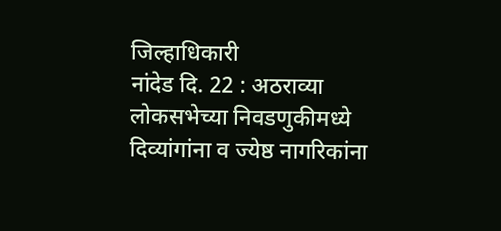जिल्हाधिकारी
नांदेड दि. 22 : अठराव्या लोकसभेच्या निवडणुकीमध्ये दिव्यांगांना व ज्येष्ठ नागरिकांना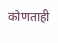कोणताही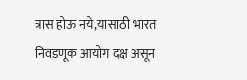त्रास होऊ नये,यासाठी भारत निवडणूक आयोग दक्ष असून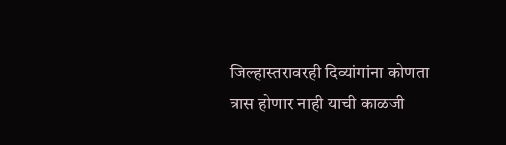जिल्हास्तरावरही दिव्यांगांना कोणता त्रास होणार नाही याची काळजी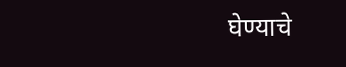घेण्याचे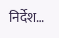निर्देश…